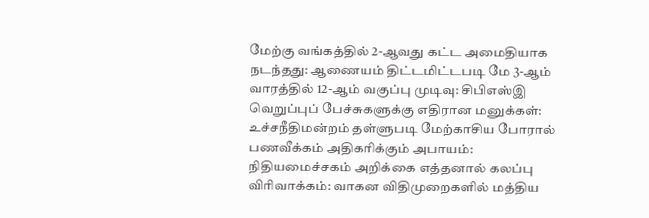மேற்கு வங்கத்தில் 2-ஆவது கட்ட அமைதியாக நடந்தது: ஆணையம் திட்டமிட்டபடி மே 3-ஆம் வாரத்தில் 12-ஆம் வகுப்பு முடிவு: சிபிஎஸ்இ வெறுப்புப் பேச்சுகளுக்கு எதிரான மனுக்கள்: உச்சநீதிமன்றம் தள்ளுபடி மேற்காசிய போரால் பணவீக்கம் அதிகரிக்கும் அபாயம்: நிதியமைச்சகம் அறிக்கை எத்தனால் கலப்பு விரிவாக்கம்: வாகன விதிமுறைகளில் மத்திய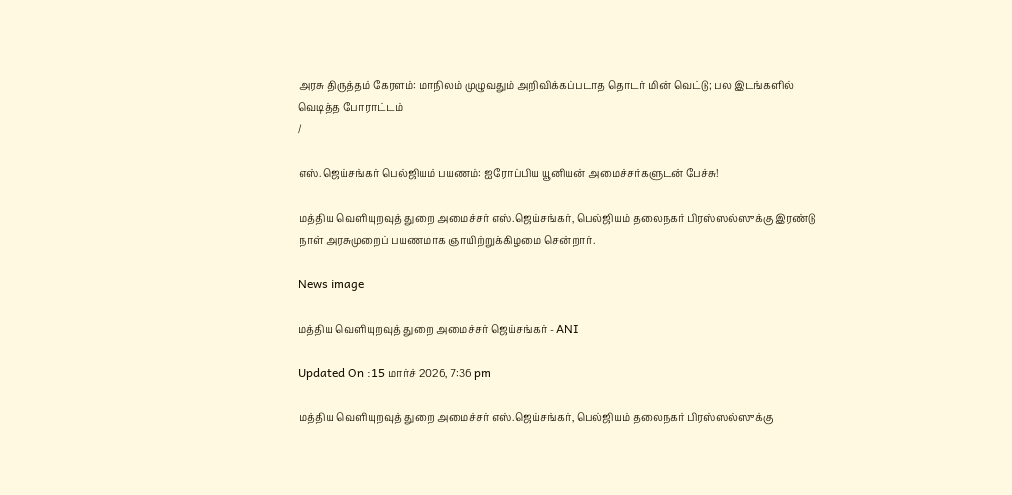அரசு திருத்தம் கேரளம்: மாநிலம் முழுவதும் அறிவிக்கப்படாத தொடர் மின் வெட்டு; பல இடங்களில் வெடித்த போராட்டம்
/

எஸ்.ஜெய்சங்கர் பெல்ஜியம் பயணம்: ஐரோப்பிய யூனியன் அமைச்சர்களுடன் பேச்சு!

மத்திய வெளியுறவுத் துறை அமைச்சர் எஸ்.ஜெய்சங்கர், பெல்ஜியம் தலைநகர் பிரஸ்ஸல்ஸுக்கு இரண்டு நாள் அரசுமுறைப் பயணமாக ஞாயிற்றுக்கிழமை சென்றார்.

News image

மத்திய வெளியுறவுத் துறை அமைச்சர் ஜெய்சங்கர் - ANI

Updated On :15 மார்ச் 2026, 7:36 pm

மத்திய வெளியுறவுத் துறை அமைச்சர் எஸ்.ஜெய்சங்கர், பெல்ஜியம் தலைநகர் பிரஸ்ஸல்ஸுக்கு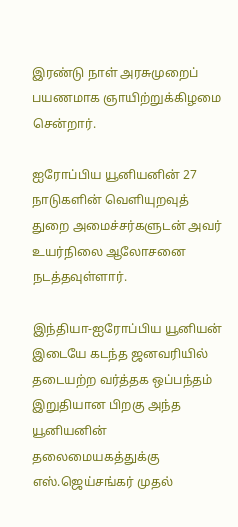இரண்டு நாள் அரசுமுறைப் பயணமாக ஞாயிற்றுக்கிழமை சென்றார்.

ஐரோப்பிய யூனியனின் 27 நாடுகளின் வெளியுறவுத் துறை அமைச்சர்களுடன் அவர் உயர்நிலை ஆலோசனை நடத்தவுள்ளார்.

இந்தியா-ஐரோப்பிய யூனியன் இடையே கடந்த ஜனவரியில் தடையற்ற வர்த்தக ஒப்பந்தம் இறுதியான பிறகு அந்த யூனியனின் தலைமையகத்துக்கு எஸ்.ஜெய்சங்கர் முதல்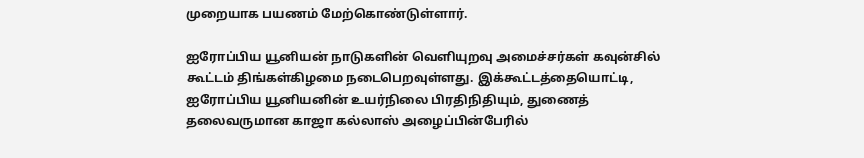முறையாக பயணம் மேற்கொண்டுள்ளார்.

ஐரோப்பிய யூனியன் நாடுகளின் வெளியுறவு அமைச்சர்கள் கவுன்சில் கூட்டம் திங்கள்கிழமை நடைபெறவுள்ளது. இக்கூட்டத்தையொட்டி, ஐரோப்பிய யூனியனின் உயர்நிலை பிரதிநிதியும், துணைத் தலைவருமான காஜா கல்லாஸ் அழைப்பின்பேரில்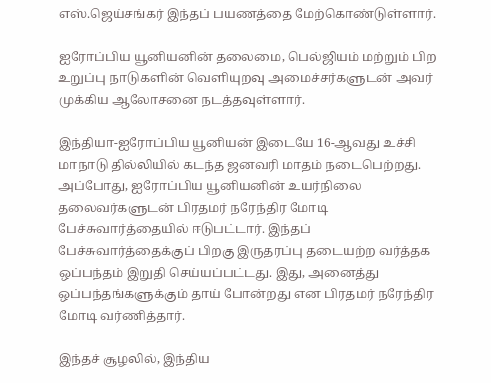எஸ்.ஜெய்சங்கர் இந்தப் பயணத்தை மேற்கொண்டுள்ளார்.

ஐரோப்பிய யூனியனின் தலைமை, பெல்ஜியம் மற்றும் பிற உறுப்பு நாடுகளின் வெளியுறவு அமைச்சர்களுடன் அவர் முக்கிய ஆலோசனை நடத்தவுள்ளார்.

இந்தியா-ஐரோப்பிய யூனியன் இடையே 16-ஆவது உச்சி மாநாடு தில்லியில் கடந்த ஜனவரி மாதம் நடைபெற்றது. அப்போது, ஐரோப்பிய யூனியனின் உயர்நிலை தலைவர்களுடன் பிரதமர் நரேந்திர மோடி பேச்சுவார்த்தையில் ஈடுபட்டார். இந்தப் பேச்சுவார்த்தைக்குப் பிறகு இருதரப்பு தடையற்ற வர்த்தக ஒப்பந்தம் இறுதி செய்யப்பட்டது. இது, அனைத்து ஒப்பந்தங்களுக்கும் தாய் போன்றது என பிரதமர் நரேந்திர மோடி வர்ணித்தார்.

இந்தச் சூழலில், இந்திய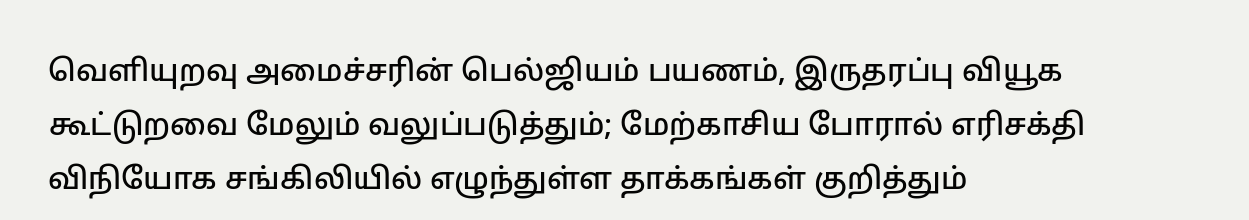வெளியுறவு அமைச்சரின் பெல்ஜியம் பயணம், இருதரப்பு வியூக கூட்டுறவை மேலும் வலுப்படுத்தும்; மேற்காசிய போரால் எரிசக்தி விநியோக சங்கிலியில் எழுந்துள்ள தாக்கங்கள் குறித்தும்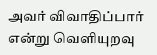அவர் விவாதிப்பார் என்று வெளியுறவு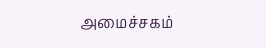அமைச்சகம்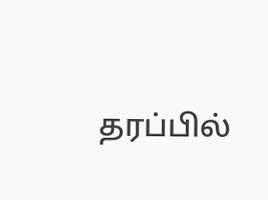தரப்பில்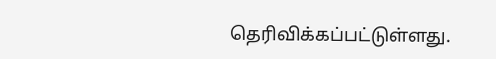தெரிவிக்கப்பட்டுள்ளது.